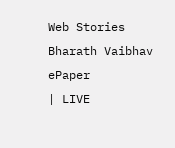Web Stories
Bharath Vaibhav
ePaper
| LIVE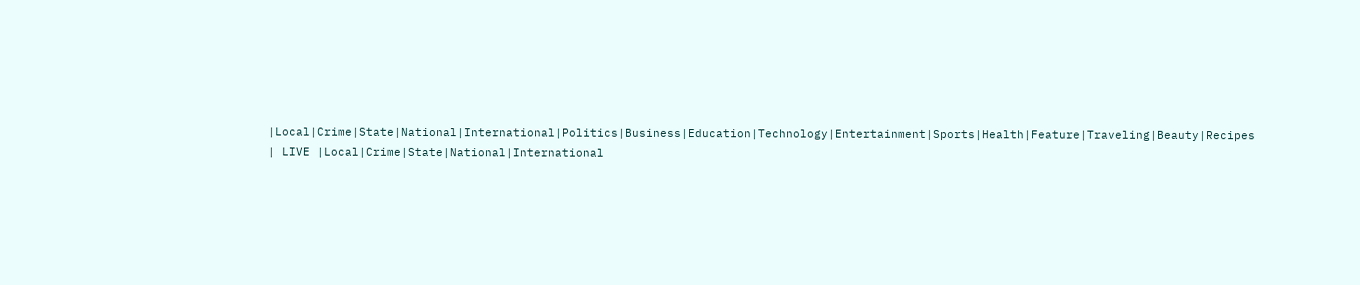|Local|Crime|State|National|International|Politics|Business|Education|Technology|Entertainment|Sports|Health|Feature|Traveling|Beauty|Recipes
| LIVE |Local|Crime|State|National|International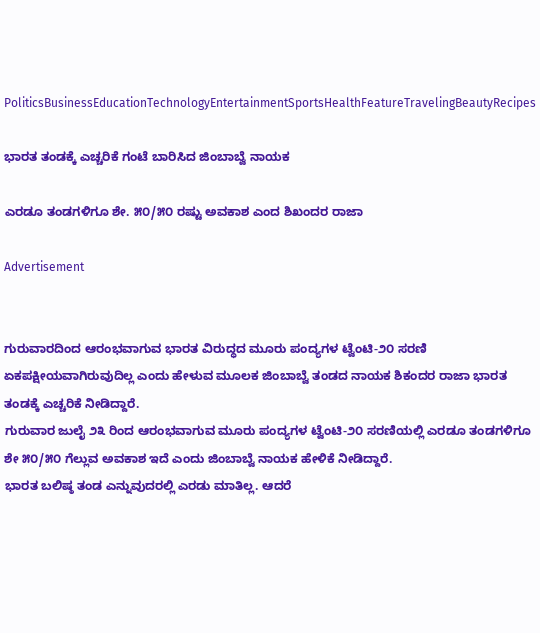PoliticsBusinessEducationTechnologyEntertainmentSportsHealthFeatureTravelingBeautyRecipes

ಭಾರತ ತಂಡಕ್ಕೆ ಎಚ್ಚರಿಕೆ ಗಂಟೆ ಬಾರಿಸಿದ ಜಿಂಬಾಬ್ವೆ ನಾಯಕ

ಎರಡೂ ತಂಡಗಳಿಗೂ ಶೇ. ೫೦/೫೦ ರಷ್ಟು ಅವಕಾಶ ಎಂದ ಶಿಖಂದರ ರಾಜಾ

Advertisement


ಗುರುವಾರದಿಂದ ಆರಂಭವಾಗುವ ಭಾರತ ವಿರುದ್ಧದ ಮೂರು ಪಂದ್ಯಗಳ ಟ್ವೆಂಟಿ-೨೦ ಸರಣಿ ಏಕಪಕ್ಷೀಯವಾಗಿರುವುದಿಲ್ಲ ಎಂದು ಹೇಳುವ ಮೂಲಕ ಜಿಂಬಾಬ್ವೆ ತಂಡದ ನಾಯಕ ಶಿಕಂದರ ರಾಜಾ ಭಾರತ ತಂಡಕ್ಕೆ ಎಚ್ಚರಿಕೆ ನೀಡಿದ್ದಾರೆ.
ಗುರುವಾರ ಜುಲೈ ೨೩ ರಿಂದ ಆರಂಭವಾಗುವ ಮೂರು ಪಂದ್ಯಗಳ ಟ್ವೆಂಟಿ-೨೦ ಸರಣಿಯಲ್ಲಿ ಎರಡೂ ತಂಡಗಳಿಗೂ ಶೇ ೫೦/೫೦ ಗೆಲ್ಲುವ ಅವಕಾಶ ಇದೆ ಎಂದು ಜಿಂಬಾಬ್ವೆ ನಾಯಕ ಹೇಳಿಕೆ ನೀಡಿದ್ದಾರೆ.
ಭಾರತ ಬಲಿಷ್ಠ ತಂಡ ಎನ್ನುವುದರಲ್ಲಿ ಎರಡು ಮಾತಿಲ್ಲ. ಆದರೆ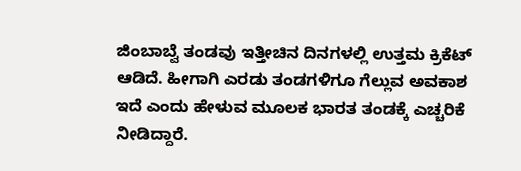ಜಿಂಬಾಬ್ವೆ ತಂಡವು ಇತ್ತೀಚಿನ ದಿನಗಳಲ್ಲಿ ಉತ್ತಮ ಕ್ರಿಕೆಟ್ ಆಡಿದೆ. ಹೀಗಾಗಿ ಎರಡು ತಂಡಗಳಿಗೂ ಗೆಲ್ಲುವ ಅವಕಾಶ ಇದೆ ಎಂದು ಹೇಳುವ ಮೂಲಕ ಭಾರತ ತಂಡಕ್ಕೆ ಎಚ್ಚರಿಕೆ ನೀಡಿದ್ದಾರೆ.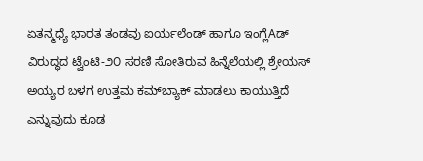ಏತನ್ಮಧ್ಯೆ ಭಾರತ ತಂಡವು ಐರ್ಯಲೆಂಡ್ ಹಾಗೂ ಇಂಗ್ಲೆAಡ್ ವಿರುದ್ಧದ ಟ್ವೆಂಟಿ-೨೦ ಸರಣಿ ಸೋತಿರುವ ಹಿನ್ನೆಲೆಯಲ್ಲಿ ಶ್ರೇಯಸ್ ಅಯ್ಯರ ಬಳಗ ಉತ್ತಮ ಕಮ್‌ಬ್ಯಾಕ್ ಮಾಡಲು ಕಾಯುತ್ತಿದೆ ಎನ್ನುವುದು ಕೂಡ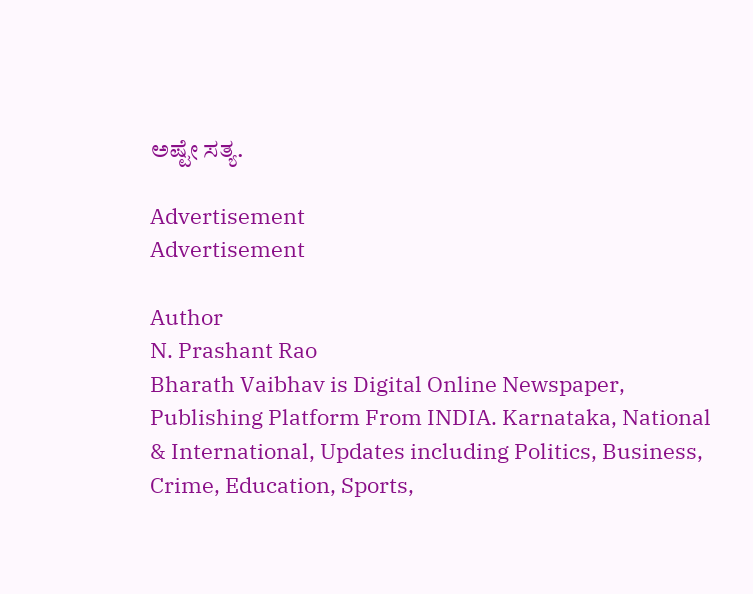ಅಷ್ಟೇ ಸತ್ಯ.

Advertisement
Advertisement

Author
N. Prashant Rao
Bharath Vaibhav is Digital Online Newspaper, Publishing Platform From INDIA. Karnataka, National & International, Updates including Politics, Business, Crime, Education, Sports,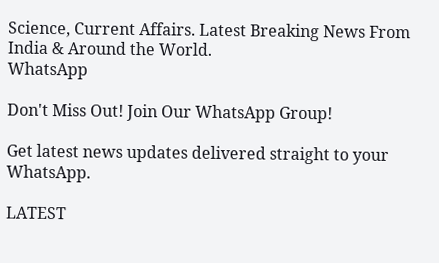Science, Current Affairs. Latest Breaking News From India & Around the World.
WhatsApp

Don't Miss Out! Join Our WhatsApp Group!

Get latest news updates delivered straight to your WhatsApp.

LATEST